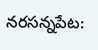నరసన్నపేట: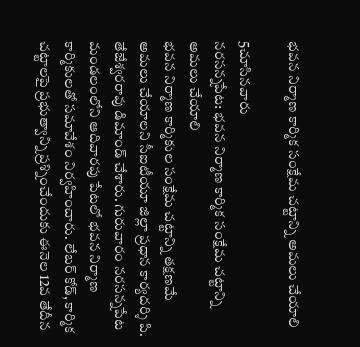భవన నిర్మాణ కార్మిక సంక్షేమ చట్టాన్ని అమలు చేయాలి

5చూసినవారు
నరసన్నపేట: భవన నిర్మాణ కార్మిక సంక్షేమ చట్టాన్ని అమలు చేయాలి
భవన నిర్మాణ కార్మికుల సంక్షేమ చట్టాన్ని తక్షణమే అమలు చేయాలని సీఐటీయూ జిల్లా ప్రధాన కార్యదర్శి పి. తేజేశ్వరరావు డిమాండ్ చేశారు. గురువారం నరసన్నపేట మండలంలోని ఆదివారపు పేటలో భవన నిర్మాణ కార్మికులతో సమావేశం నిర్వహించారు. లేబర్ కోడ్, కార్మిక చట్టాలపై ప్రభుత్వాన్ని ప్రశ్నించేందుకు ఈనెల 12వ తేదీన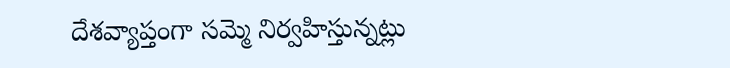దేశవ్యాప్తంగా సమ్మె నిర్వహిస్తున్నట్లు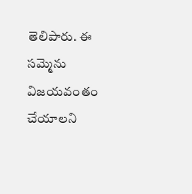తెలిపారు. ఈ సమ్మెను విజయవంతం చేయాలని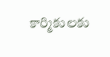కార్మికులకు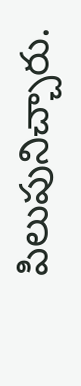పిలుపునిచ్చారు.